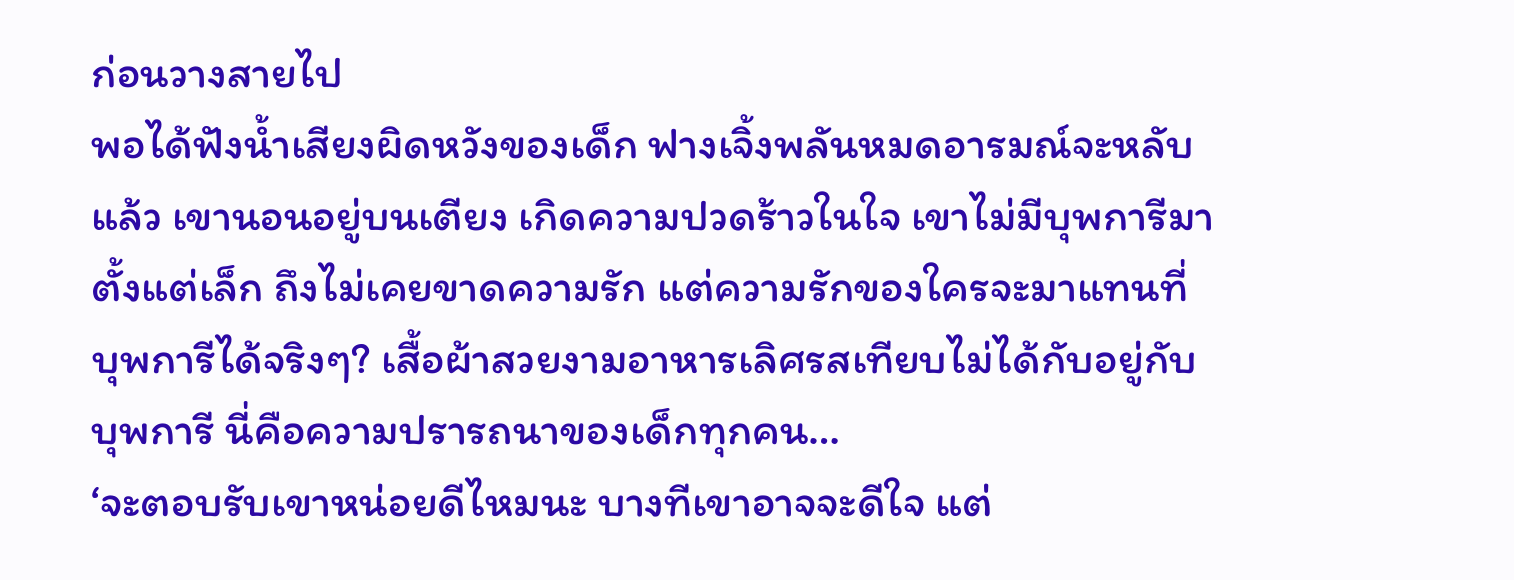ก่อนวางสายไป
พอได้ฟังน้ำเสียงผิดหวังของเด็ก ฟางเจิ้งพลันหมดอารมณ์จะหลับแล้ว เขานอนอยู่บนเตียง เกิดความปวดร้าวในใจ เขาไม่มีบุพการีมาตั้งแต่เล็ก ถึงไม่เคยขาดความรัก แต่ความรักของใครจะมาแทนที่บุพการีได้จริงๆ? เสื้อผ้าสวยงามอาหารเลิศรสเทียบไม่ได้กับอยู่กับบุพการี นี่คือความปรารถนาของเด็กทุกคน…
‘จะตอบรับเขาหน่อยดีไหมนะ บางทีเขาอาจจะดีใจ แต่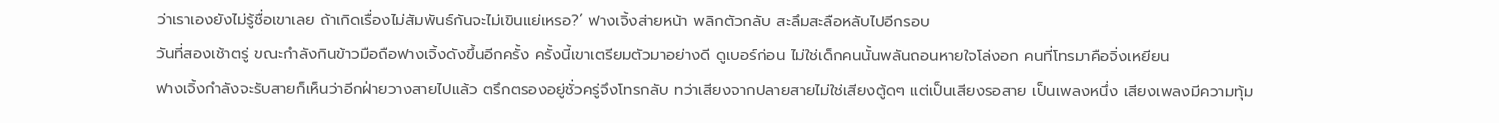ว่าเราเองยังไม่รู้ชื่อเขาเลย ถ้าเกิดเรื่องไม่สัมพันธ์กันจะไม่เขินแย่เหรอ?’ ฟางเจิ้งส่ายหน้า พลิกตัวกลับ สะลึมสะลือหลับไปอีกรอบ
วันที่สองเช้าตรู่ ขณะกำลังกินข้าวมือถือฟางเจิ้งดังขึ้นอีกครั้ง ครั้งนี้เขาเตรียมตัวมาอย่างดี ดูเบอร์ก่อน ไม่ใช่เด็กคนนั้นพลันถอนหายใจโล่งอก คนที่โทรมาคือจิ่งเหยียน
ฟางเจิ้งกำลังจะรับสายก็เห็นว่าอีกฝ่ายวางสายไปแล้ว ตรึกตรองอยู่ชั่วครู่จึงโทรกลับ ทว่าเสียงจากปลายสายไม่ใช่เสียงตู้ดๆ แต่เป็นเสียงรอสาย เป็นเพลงหนึ่ง เสียงเพลงมีความทุ้ม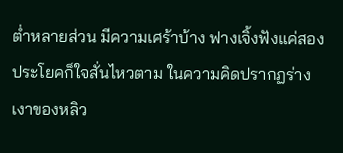ต่ำหลายส่วน มีความเศร้าบ้าง ฟางเจิ้งฟังแค่สองประโยคก็ใจสั่นไหวตาม ในความคิดปรากฏร่างเงาของหลิว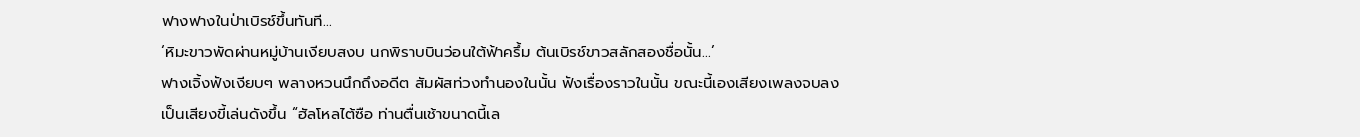ฟางฟางในป่าเบิรช์ขึ้นทันที…
‘หิมะขาวพัดผ่านหมู่บ้านเงียบสงบ นกพิราบบินว่อนใต้ฟ้าครึ้ม ต้นเบิรช์ขาวสลักสองชื่อนั้น…’
ฟางเจิ้งฟังเงียบๆ พลางหวนนึกถึงอดีต สัมผัสท่วงทำนองในนั้น ฟังเรื่องราวในนั้น ขณะนี้เองเสียงเพลงจบลง เป็นเสียงขี้เล่นดังขึ้น “ฮัลโหลไต้ซือ ท่านตื่นเช้าขนาดนี้เล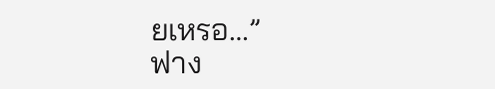ยเหรอ…”
ฟาง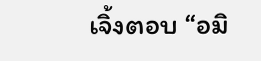เจิ้งตอบ “อมิ